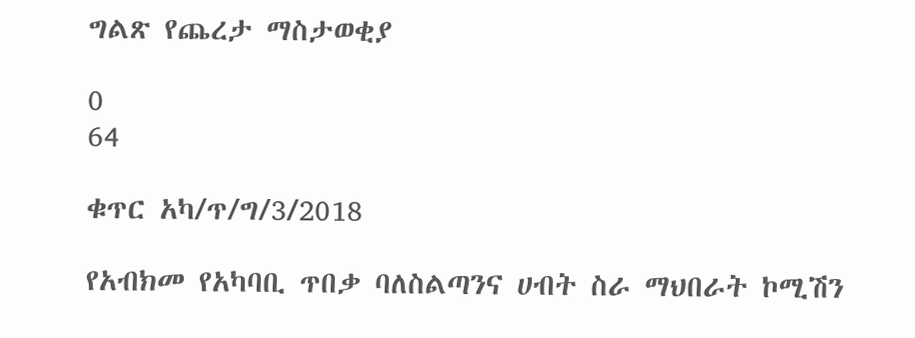ግልጽ የጨረታ ማስታወቂያ

0
64

ቁጥር አካ/ጥ/ግ/3/2018

የአብክመ የአካባቢ ጥበቃ ባለስልጣንና ሀብት ስራ ማህበራት ኮሚሽን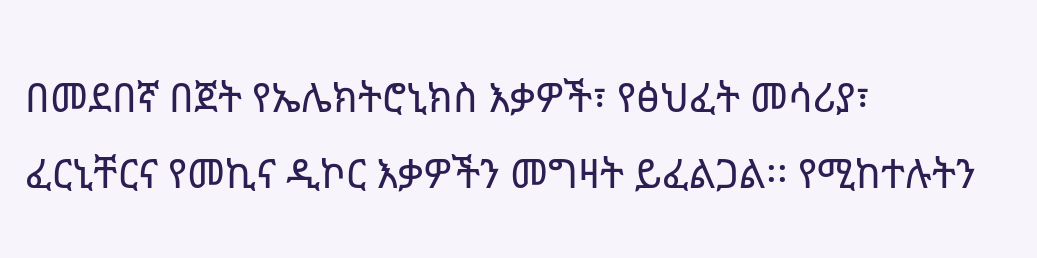በመደበኛ በጀት የኤሌክትሮኒክስ እቃዎች፣ የፅህፈት መሳሪያ፣ ፈርኒቸርና የመኪና ዲኮር እቃዎችን መግዛት ይፈልጋል፡፡ የሚከተሉትን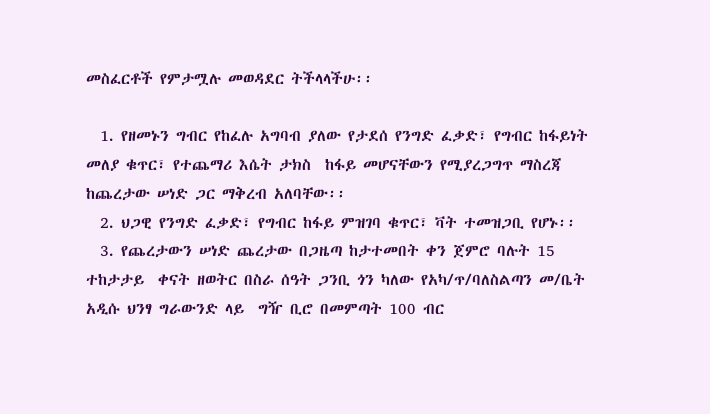መስፈርቶች የምታሟሉ መወዳደር ትችላላችሁ፡፡

  1. የዘመኑን ግብር የከፈሉ አግባብ ያለው የታደሰ የንግድ ፈቃድ፣ የግብር ከፋይነት መለያ ቁጥር፣ የተጨማሪ እሴት ታክስ  ከፋይ መሆናቸውን የሚያረጋግጥ ማስረጃ  ከጨረታው ሠነድ ጋር ማቅረብ አለባቸው፡፡
  2. ህጋዊ የንግድ ፈቃድ፣ የግብር ከፋይ ምዝገባ ቁጥር፣ ቫት ተመዝጋቢ የሆኑ፡፡
  3. የጨረታውን ሠነድ ጨረታው በጋዜጣ ከታተመበት ቀን ጀምሮ ባሉት 15  ተከታታይ  ቀናት ዘወትር በስራ ሰዓት ጋንቢ ጎን ካለው የአካ/ጥ/ባለስልጣን መ/ቤት አዲሱ ህንፃ ግራውንድ ላይ  ግዥ ቢሮ በመምጣት 100 ብር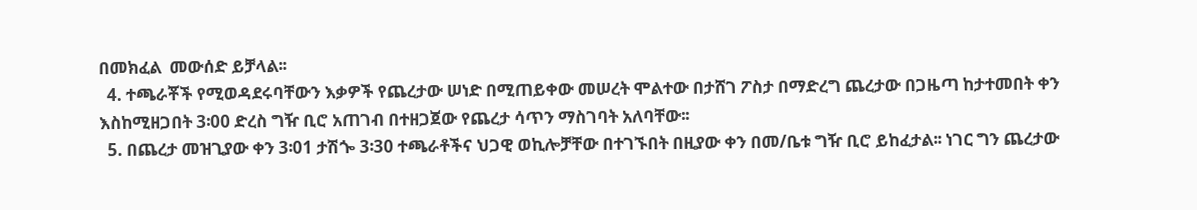በመክፈል  መውሰድ ይቻላል፡፡
  4. ተጫራቾች የሚወዳደሩባቸውን እቃዎች የጨረታው ሠነድ በሚጠይቀው መሠረት ሞልተው በታሸገ ፖስታ በማድረግ ጨረታው በጋዜጣ ከታተመበት ቀን እስከሚዘጋበት 3፡00 ድረስ ግዥ ቢሮ አጠገብ በተዘጋጀው የጨረታ ሳጥን ማስገባት አለባቸው፡፡
  5. በጨረታ መዝጊያው ቀን 3፡01 ታሽጐ 3፡30 ተጫራቶችና ህጋዊ ወኪሎቻቸው በተገኙበት በዚያው ቀን በመ/ቤቱ ግዥ ቢሮ ይከፈታል፡፡ ነገር ግን ጨረታው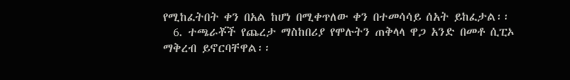የሚከፈትበት ቀን በአል ከሆነ በሚቀጥለው ቀን በተመሳሳይ ሰአት ይከፈታል፡፡
  6. ተጫራቾች የጨረታ ማስከበሪያ የሞሉትን ጠቅላላ ዋጋ አንድ በመቶ ሲፒኦ ማቅረብ ይኖርባቸዋል፡፡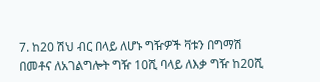7. ከ20 ሽህ ብር በላይ ለሆኑ ግዥዎች ቫቱን በግማሽ በመቶና ለአገልግሎት ግዥ 10ሺ ባላይ ለእቃ ግዥ ከ20ሺ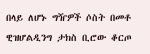በላይ ለሆኑ ግዥዎች ሶስት በመቶ ዊዝሆልዲንግ ታክስ ቢሮው ቆርጦ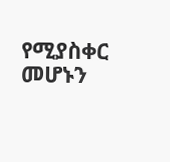የሚያስቀር መሆኑን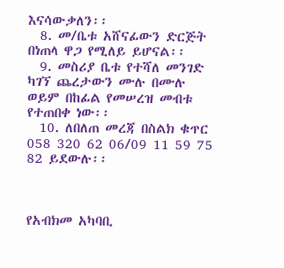እናሳውቃለን፡፡
  8. መ/ቤቱ አሸናፊውን ድርጅት በነጠላ ዋጋ የሚለይ ይሆናል፡፡
  9. መስሪያ ቤቱ የተሻለ መንገድ ካገኘ ጨረታውን ሙሉ በሙሉ ወይም በከፊል የመሠረዝ መብቱ የተጠበቀ ነው፡፡
  10. ለበለጠ መረጃ በስልክ ቁጥር 058 320 62 06/09 11 59 75 82 ይደውሉ፡፡



የአብክመ አካባቢ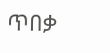ጥበቃ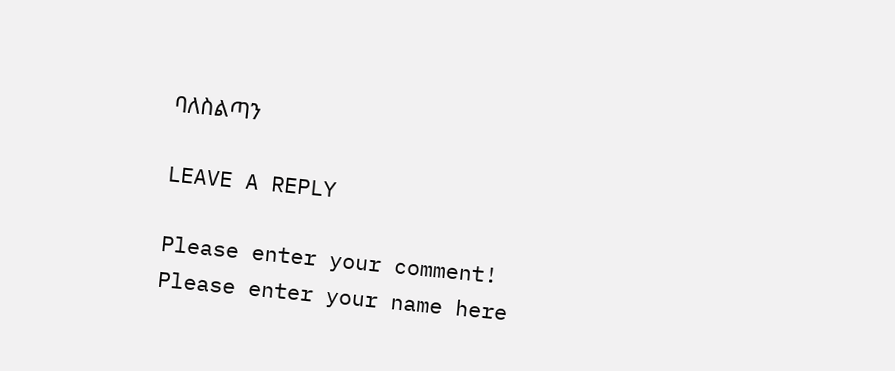ባለስልጣን

LEAVE A REPLY

Please enter your comment!
Please enter your name here